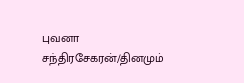புவனா சந்திரசேகரன்/தினமும்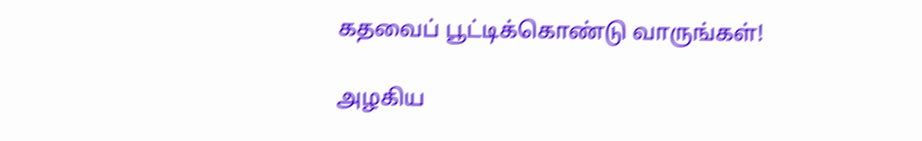கதவைப் பூட்டிக்கொண்டு வாருங்கள்!

அழகிய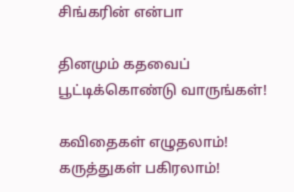சிங்கரின் என்பா

தினமும் கதவைப் பூட்டிக்கொண்டு வாருங்கள்!

கவிதைகள் எழுதலாம்! கருத்துகள் பகிரலாம்!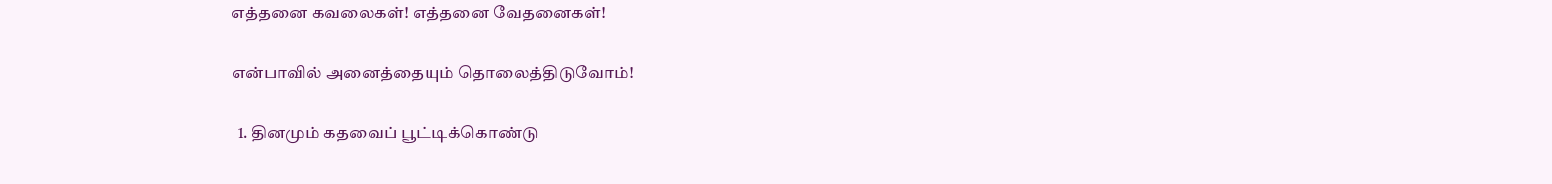எத்தனை கவலைகள்! எத்தனை வேதனைகள்!

என்பாவில் அனைத்தையும் தொலைத்திடுவோம்!

  1. தினமும் கதவைப் பூட்டிக்கொண்டு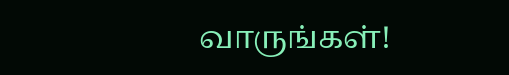வாருங்கள்!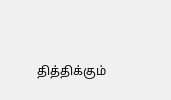தித்திக்கும்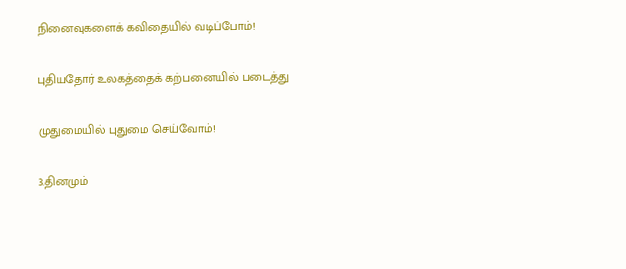நினைவுகளைக் கவிதையில் வடிப்போம்!

புதியதோர் உலகத்தைக் கற்பனையில் படைத்து

முதுமையில் புதுமை செய்வோம்!

3.தினமும்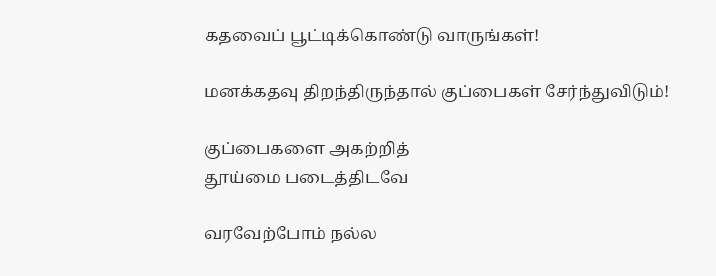கதவைப் பூட்டிக்கொண்டு வாருங்கள்!

மனக்கதவு திறந்திருந்தால் குப்பைகள் சேர்ந்துவிடும்!

குப்பைகளை அகற்றித்
தூய்மை படைத்திடவே

வரவேற்போம் நல்ல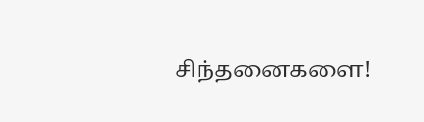சிந்தனைகளை!